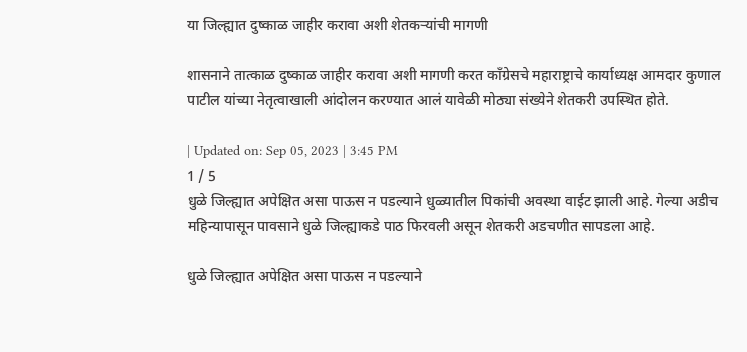या जिल्ह्यात दुष्काळ जाहीर करावा अशी शेतकऱ्यांची मागणी

शासनाने तात्काळ दुष्काळ जाहीर करावा अशी मागणी करत काँग्रेसचे महाराष्ट्राचे कार्याध्यक्ष आमदार कुणाल पाटील यांच्या नेतृत्वाखाली आंदोलन करण्यात आलं यावेळी मोठ्या संख्येने शेतकरी उपस्थित होते.

| Updated on: Sep 05, 2023 | 3:45 PM
1 / 5
धुळे जिल्ह्यात अपेक्षित असा पाऊस न पडल्याने धुळ्यातील पिकांची अवस्था वाईट झाली आहे. गेल्या अडीच महिन्यापासून पावसाने धुळे जिल्ह्याकडे पाठ फिरवली असून शेतकरी अडचणीत सापडला आहे.

धुळे जिल्ह्यात अपेक्षित असा पाऊस न पडल्याने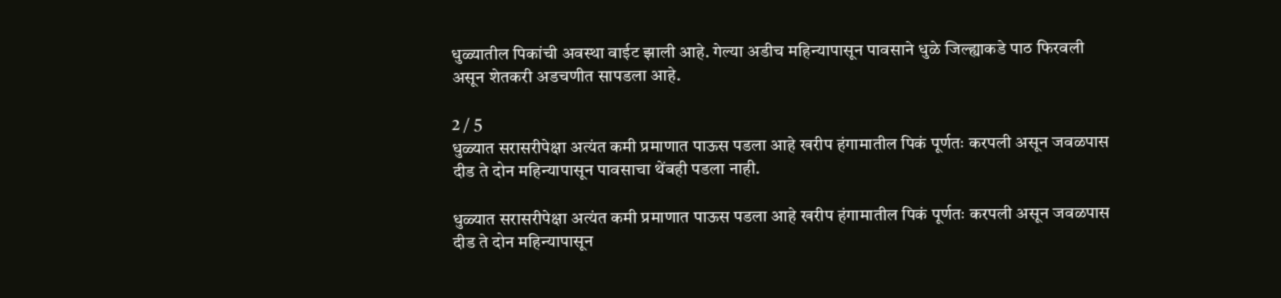धुळ्यातील पिकांची अवस्था वाईट झाली आहे. गेल्या अडीच महिन्यापासून पावसाने धुळे जिल्ह्याकडे पाठ फिरवली असून शेतकरी अडचणीत सापडला आहे.

2 / 5
धुळ्यात सरासरीपेक्षा अत्यंत कमी प्रमाणात पाऊस पडला आहे खरीप हंगामातील पिकं पूर्णतः करपली असून जवळपास दीड ते दोन महिन्यापासून पावसाचा थेंबही पडला नाही.

धुळ्यात सरासरीपेक्षा अत्यंत कमी प्रमाणात पाऊस पडला आहे खरीप हंगामातील पिकं पूर्णतः करपली असून जवळपास दीड ते दोन महिन्यापासून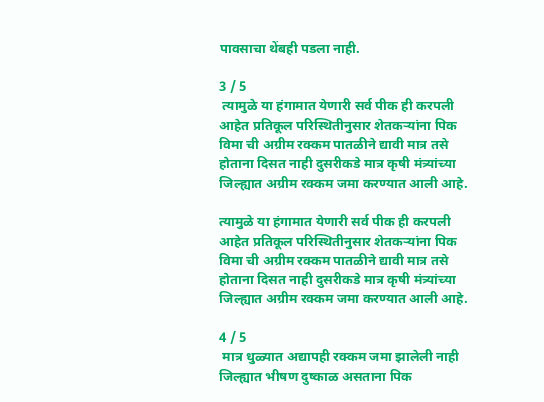पावसाचा थेंबही पडला नाही.

3 / 5
 त्यामुळे या हंगामात येणारी सर्व पीक ही करपली आहेत प्रतिकूल परिस्थितीनुसार शेतकऱ्यांना पिक विमा ची अग्रीम रक्कम पातळीने द्यावी मात्र तसे होताना दिसत नाही दुसरीकडे मात्र कृषी मंत्र्यांच्या जिल्ह्यात अग्रीम रक्कम जमा करण्यात आली आहे.

त्यामुळे या हंगामात येणारी सर्व पीक ही करपली आहेत प्रतिकूल परिस्थितीनुसार शेतकऱ्यांना पिक विमा ची अग्रीम रक्कम पातळीने द्यावी मात्र तसे होताना दिसत नाही दुसरीकडे मात्र कृषी मंत्र्यांच्या जिल्ह्यात अग्रीम रक्कम जमा करण्यात आली आहे.

4 / 5
 मात्र धुळ्यात अद्यापही रक्कम जमा झालेली नाही जिल्ह्यात भीषण दुष्काळ असताना पिक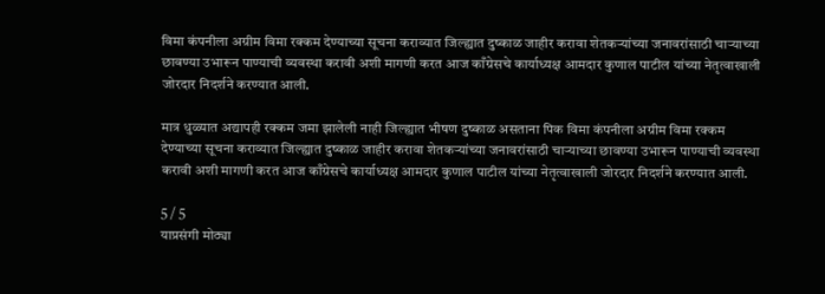विमा कंपनीला अग्रीम विमा रक्कम देण्याच्या सूचना कराव्यात जिल्ह्यात दुष्काळ जाहीर करावा शेतकऱ्यांच्या जनावरांसाठी चाऱ्याच्या छावण्या उभारून पाण्याची व्यवस्था करावी अशी मागणी करत आज काँग्रेसचे कार्याध्यक्ष आमदार कुणाल पाटील यांच्या नेतृत्वाखाली जोरदार निदर्शने करण्यात आली.

मात्र धुळ्यात अद्यापही रक्कम जमा झालेली नाही जिल्ह्यात भीषण दुष्काळ असताना पिक विमा कंपनीला अग्रीम विमा रक्कम देण्याच्या सूचना कराव्यात जिल्ह्यात दुष्काळ जाहीर करावा शेतकऱ्यांच्या जनावरांसाठी चाऱ्याच्या छावण्या उभारून पाण्याची व्यवस्था करावी अशी मागणी करत आज काँग्रेसचे कार्याध्यक्ष आमदार कुणाल पाटील यांच्या नेतृत्वाखाली जोरदार निदर्शने करण्यात आली.

5 / 5
याप्रसंगी मोठ्या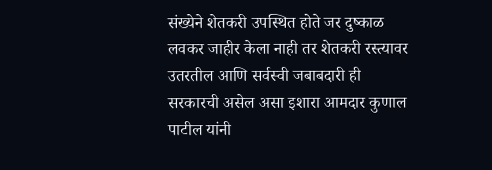संख्येने शेतकरी उपस्थित होते जर दुष्काळ लवकर जाहीर केला नाही तर शेतकरी रस्त्यावर उतरतील आणि सर्वस्वी जबाबदारी ही सरकारची असेल असा इशारा आमदार कुणाल पाटील यांनी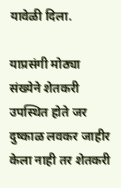यावेळी दिला.

याप्रसंगी मोठ्या संख्येने शेतकरी उपस्थित होते जर दुष्काळ लवकर जाहीर केला नाही तर शेतकरी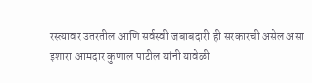रस्त्यावर उतरतील आणि सर्वस्वी जबाबदारी ही सरकारची असेल असा इशारा आमदार कुणाल पाटील यांनी यावेळी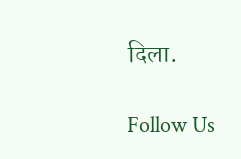दिला.

Follow Us